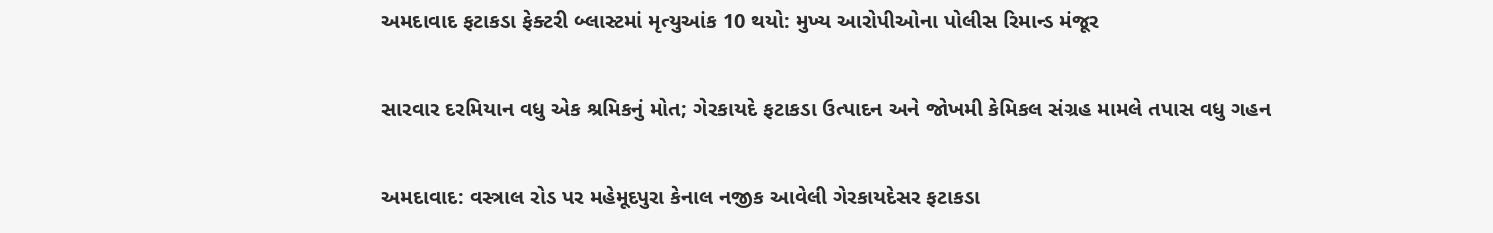અમદાવાદ ફટાકડા ફેક્ટરી બ્લાસ્ટમાં મૃત્યુઆંક 10 થયો: મુખ્ય આરોપીઓના પોલીસ રિમાન્ડ મંજૂર

સારવાર દરમિયાન વધુ એક શ્રમિકનું મોત; ગેરકાયદે ફટાકડા ઉત્પાદન અને જોખમી કેમિકલ સંગ્રહ મામલે તપાસ વધુ ગહન

અમદાવાદ: વસ્ત્રાલ રોડ પર મહેમૂદપુરા કેનાલ નજીક આવેલી ગેરકાયદેસર ફટાકડા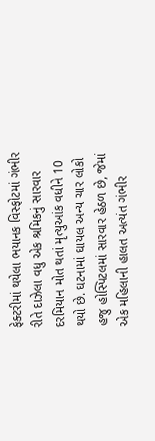ફેક્ટરીમાં થયેલા ભયાનક વિસ્ફોટમાં ગંભીર રીતે દાઝેલા વધુ એક શ્રમિકનું સારવાર દરમિયાન મોત થતાં મૃત્યુઆંક વધીને 10 થયો છે. ઘટનામાં ઘાયલ અન્ય ચાર લોકો હજુ હોસ્પિટલમાં સારવાર હેઠળ છે, જેમાં એક મહિલાની હાલત અત્યંત ગંભીર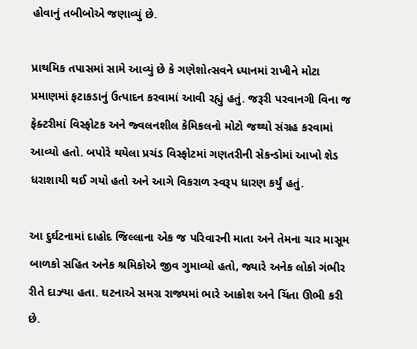હોવાનું તબીબોએ જણાવ્યું છે.

પ્રાથમિક તપાસમાં સામે આવ્યું છે કે ગણેશોત્સવને ધ્યાનમાં રાખીને મોટા પ્રમાણમાં ફટાકડાનું ઉત્પાદન કરવામાં આવી રહ્યું હતું. જરૂરી પરવાનગી વિના જ ફેક્ટરીમાં વિસ્ફોટક અને જ્વલનશીલ કેમિકલનો મોટો જથ્થો સંગ્રહ કરવામાં આવ્યો હતો. બપોરે થયેલા પ્રચંડ વિસ્ફોટમાં ગણતરીની સેકન્ડોમાં આખો શેડ ધરાશાયી થઈ ગયો હતો અને આગે વિકરાળ સ્વરૂપ ધારણ કર્યું હતું.

આ દુર્ઘટનામાં દાહોદ જિલ્લાના એક જ પરિવારની માતા અને તેમના ચાર માસૂમ બાળકો સહિત અનેક શ્રમિકોએ જીવ ગુમાવ્યો હતો, જ્યારે અનેક લોકો ગંભીર રીતે દાઝ્યા હતા. ઘટનાએ સમગ્ર રાજ્યમાં ભારે આક્રોશ અને ચિંતા ઊભી કરી છે.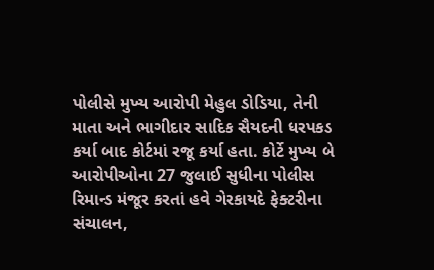પોલીસે મુખ્ય આરોપી મેહુલ ડોડિયા, તેની માતા અને ભાગીદાર સાદિક સૈયદની ધરપકડ કર્યા બાદ કોર્ટમાં રજૂ કર્યા હતા. કોર્ટે મુખ્ય બે આરોપીઓના 27 જુલાઈ સુધીના પોલીસ રિમાન્ડ મંજૂર કરતાં હવે ગેરકાયદે ફેક્ટરીના સંચાલન,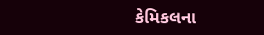કેમિકલના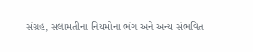સંગ્રહ, સલામતીના નિયમોના ભંગ અને અન્ય સંભવિત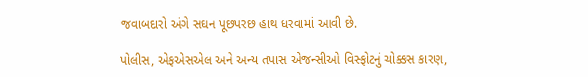જવાબદારો અંગે સઘન પૂછપરછ હાથ ધરવામાં આવી છે.

પોલીસ, એફએસએલ અને અન્ય તપાસ એજન્સીઓ વિસ્ફોટનું ચોક્કસ કારણ,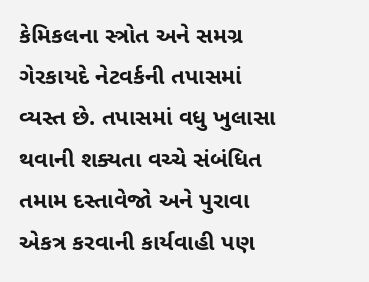કેમિકલના સ્ત્રોત અને સમગ્ર ગેરકાયદે નેટવર્કની તપાસમાં વ્યસ્ત છે. તપાસમાં વધુ ખુલાસા થવાની શક્યતા વચ્ચે સંબંધિત તમામ દસ્તાવેજો અને પુરાવા એકત્ર કરવાની કાર્યવાહી પણ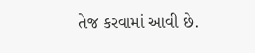તેજ કરવામાં આવી છે.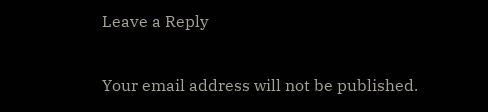Leave a Reply

Your email address will not be published.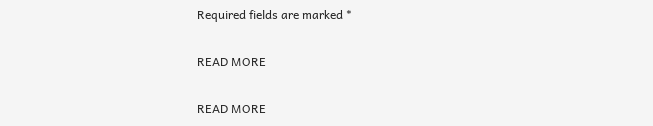Required fields are marked *

READ MORE

READ MORE